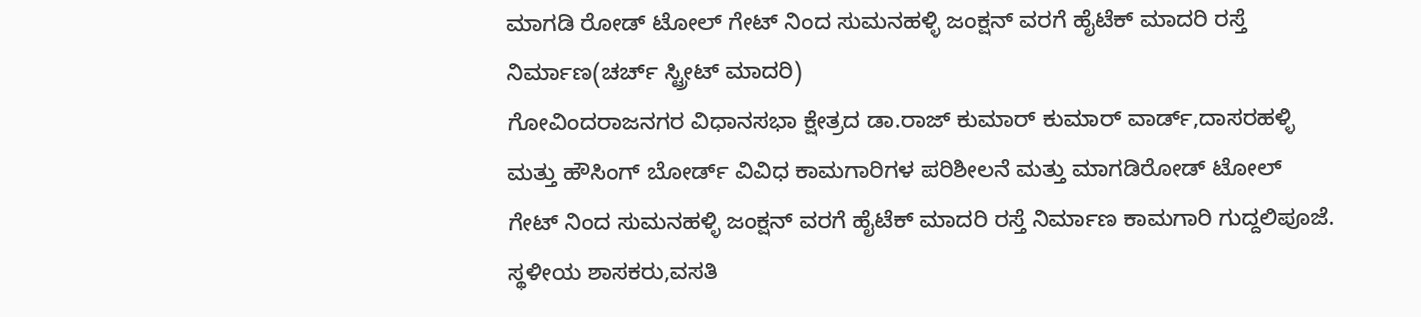ಮಾಗಡಿ ರೋಡ್ ಟೋಲ್ ಗೇಟ್ ನಿಂದ ಸುಮನಹಳ್ಳಿ ಜಂಕ್ಷನ್ ವರಗೆ ಹೈಟೆಕ್ ಮಾದರಿ ರಸ್ತೆ ನಿರ್ಮಾಣ(ಚರ್ಚ್ ಸ್ಟ್ರೀಟ್ ಮಾದರಿ)
ಗೋವಿಂದರಾಜನಗರ ವಿಧಾನಸಭಾ ಕ್ಷೇತ್ರದ ಡಾ.ರಾಜ್ ಕುಮಾರ್ ಕುಮಾರ್ ವಾರ್ಡ್,ದಾಸರಹಳ್ಳಿ ಮತ್ತು ಹೌಸಿಂಗ್ ಬೋರ್ಡ್ ವಿವಿಧ ಕಾಮಗಾರಿಗಳ ಪರಿಶೀಲನೆ ಮತ್ತು ಮಾಗಡಿರೋಡ್ ಟೋಲ್ ಗೇಟ್ ನಿಂದ ಸುಮನಹಳ್ಳಿ ಜಂಕ್ಷನ್ ವರಗೆ ಹೈಟೆಕ್ ಮಾದರಿ ರಸ್ತೆ ನಿರ್ಮಾಣ ಕಾಮಗಾರಿ ಗುದ್ದಲಿಪೂಜೆ.
ಸ್ಥಳೀಯ ಶಾಸಕರು,ವಸತಿ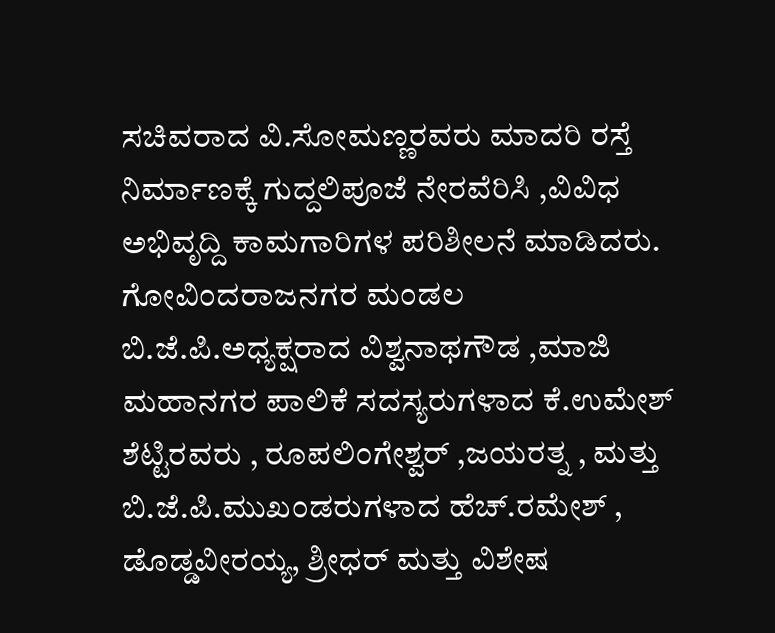ಸಚಿವರಾದ ವಿ.ಸೋಮಣ್ಣರವರು ಮಾದರಿ ರಸ್ತೆ ನಿರ್ಮಾಣಕ್ಕೆ ಗುದ್ದಲಿಪೂಜೆ ನೇರವೆರಿಸಿ ,ವಿವಿಧ ಅಭಿವೃದ್ದಿ ಕಾಮಗಾರಿಗಳ ಪರಿಶೀಲನೆ ಮಾಡಿದರು.
ಗೋವಿಂದರಾಜನಗರ ಮಂಡಲ ಬಿ.ಜೆ.ಪಿ.ಅಧ್ಯಕ್ಷರಾದ ವಿಶ್ವನಾಥಗೌಡ ,ಮಾಜಿ ಮಹಾನಗರ ಪಾಲಿಕೆ ಸದಸ್ಯರುಗಳಾದ ಕೆ.ಉಮೇಶ್ ಶೆಟ್ಟಿರವರು , ರೂಪಲಿಂಗೇಶ್ವರ್ ,ಜಯರತ್ನ , ಮತ್ತು ಬಿ.ಜೆ.ಪಿ.ಮುಖಂಡರುಗಳಾದ ಹೆಚ್.ರಮೇಶ್ , ಡೊಡ್ಡವೀರಯ್ಯ, ಶ್ರೀಧರ್ ಮತ್ತು ವಿಶೇಷ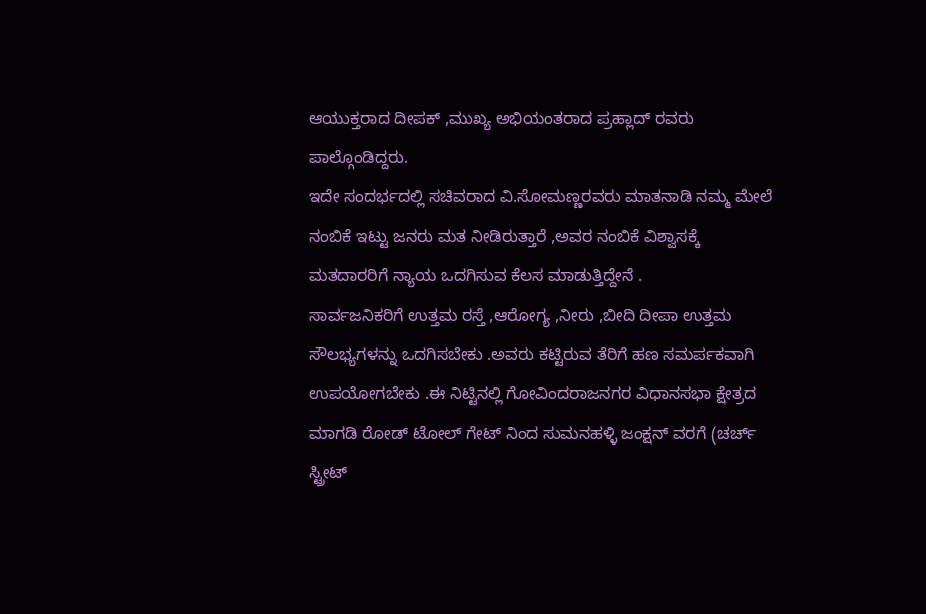ಆಯುಕ್ತರಾದ ದೀಪಕ್ ,ಮುಖ್ಯ ಅಭಿಯಂತರಾದ ಪ್ರಹ್ಲಾದ್ ರವರು ಪಾಲ್ಗೊಂಡಿದ್ದರು.
ಇದೇ ಸಂದರ್ಭದಲ್ಲಿ ಸಚಿವರಾದ ವಿ.ಸೋಮಣ್ಣರವರು ಮಾತನಾಡಿ ನಮ್ಮ ಮೇಲೆ ನಂಬಿಕೆ ಇಟ್ಟು ಜನರು ಮತ ನೀಡಿರುತ್ತಾರೆ ,ಅವರ ನಂಬಿಕೆ ವಿಶ್ವಾಸಕ್ಕೆ ಮತದಾರರಿಗೆ ನ್ಯಾಯ ಒದಗಿಸುವ ಕೆಲಸ ಮಾಡುತ್ತಿದ್ದೇನೆ .
ಸಾರ್ವಜನಿಕರಿಗೆ ಉತ್ತಮ ರಸ್ತೆ ,ಆರೋಗ್ಯ ,ನೀರು ,ಬೀದಿ ದೀಪಾ ಉತ್ತಮ ಸೌಲಭ್ಯಗಳನ್ನು ಒದಗಿಸಬೇಕು .ಅವರು ಕಟ್ಟಿರುವ ತೆರಿಗೆ ಹಣ ಸಮರ್ಪಕವಾಗಿ ಉಪಯೋಗಬೇಕು .ಈ ನಿಟ್ಟಿನಲ್ಲಿ ಗೋವಿಂದರಾಜನಗರ ವಿಧಾನಸಭಾ ಕ್ಷೇತ್ರದ ಮಾಗಡಿ ರೋಡ್ ಟೋಲ್ ಗೇಟ್ ನಿಂದ ಸುಮನಹಳ್ಳಿ ಜಂಕ್ಷನ್ ವರಗೆ (ಚರ್ಚ್ ಸ್ಟ್ರೀಟ್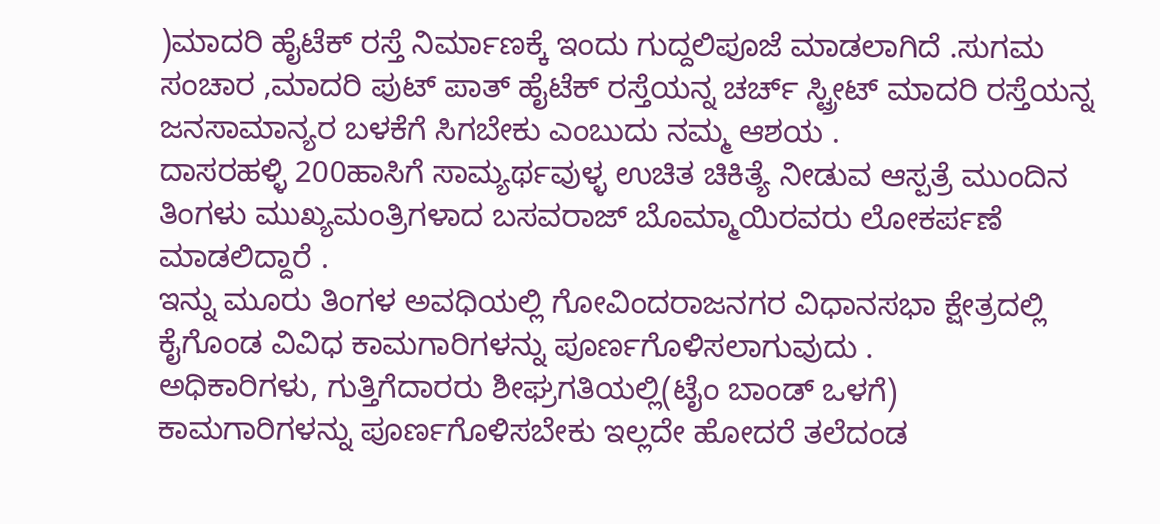)ಮಾದರಿ ಹೈಟೆಕ್ ರಸ್ತೆ ನಿರ್ಮಾಣಕ್ಕೆ ಇಂದು ಗುದ್ದಲಿಪೂಜೆ ಮಾಡಲಾಗಿದೆ .ಸುಗಮ ಸಂಚಾರ ,ಮಾದರಿ ಪುಟ್ ಪಾತ್ ಹೈಟೆಕ್ ರಸ್ತೆಯನ್ನ ಚರ್ಚ್ ಸ್ಟ್ರೀಟ್ ಮಾದರಿ ರಸ್ತೆಯನ್ನ ಜನಸಾಮಾನ್ಯರ ಬಳಕೆಗೆ ಸಿಗಬೇಕು ಎಂಬುದು ನಮ್ಮ ಆಶಯ .
ದಾಸರಹಳ್ಳಿ 200ಹಾಸಿಗೆ ಸಾಮ್ಯರ್ಥವುಳ್ಳ ಉಚಿತ ಚಿಕಿತ್ಯೆ ನೀಡುವ ಆಸ್ಪತ್ರೆ ಮುಂದಿನ ತಿಂಗಳು ಮುಖ್ಯಮಂತ್ರಿಗಳಾದ ಬಸವರಾಜ್ ಬೊಮ್ಮಾಯಿರವರು ಲೋಕರ್ಪಣೆ ಮಾಡಲಿದ್ದಾರೆ .
ಇನ್ನು ಮೂರು ತಿಂಗಳ ಅವಧಿಯಲ್ಲಿ ಗೋವಿಂದರಾಜನಗರ ವಿಧಾನಸಭಾ ಕ್ಷೇತ್ರದಲ್ಲಿ ಕೈಗೊಂಡ ವಿವಿಧ ಕಾಮಗಾರಿಗಳನ್ನು ಪೂರ್ಣಗೊಳಿಸಲಾಗುವುದು .
ಅಧಿಕಾರಿಗಳು, ಗುತ್ತಿಗೆದಾರರು ಶೀಘ್ರಗತಿಯಲ್ಲಿ(ಟೈಂ ಬಾಂಡ್ ಒಳಗೆ) ಕಾಮಗಾರಿಗಳನ್ನು ಪೂರ್ಣಗೊಳಿಸಬೇಕು ಇಲ್ಲದೇ ಹೋದರೆ ತಲೆದಂಡ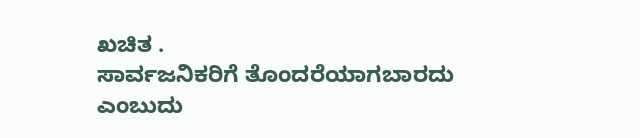ಖಚಿತ .
ಸಾರ್ವಜನಿಕರಿಗೆ ತೊಂದರೆಯಾಗಬಾರದು ಎಂಬುದು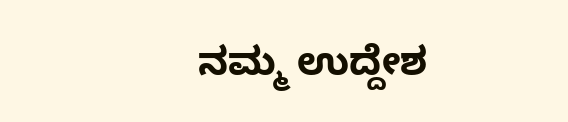ನಮ್ಮ ಉದ್ದೇಶ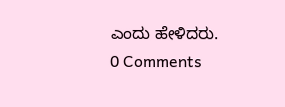ಎಂದು ಹೇಳಿದರು.
0 Comments